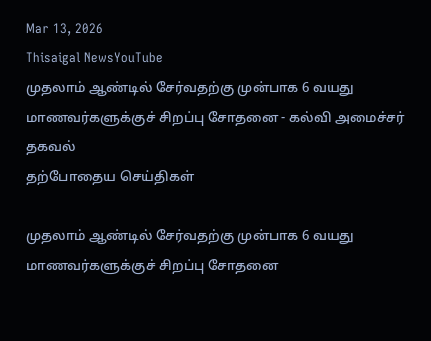Mar 13, 2026
Thisaigal NewsYouTube
முதலாம் ஆண்டில் சேர்வதற்கு முன்பாக 6 வயது மாணவர்களுக்குச் சிறப்பு சோதனை - கல்வி அமைச்சர் தகவல்
தற்போதைய செய்திகள்

முதலாம் ஆண்டில் சேர்வதற்கு முன்பாக 6 வயது மாணவர்களுக்குச் சிறப்பு சோதனை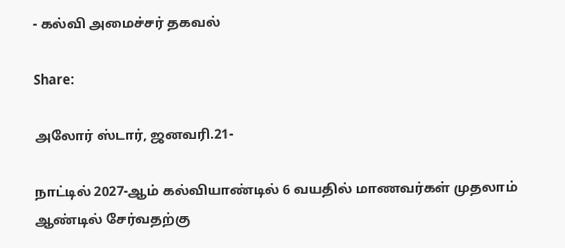- கல்வி அமைச்சர் தகவல்

Share:

அலோர் ஸ்டார், ஜனவரி.21-

நாட்டில் 2027-ஆம் கல்வியாண்டில் 6 வயதில் மாணவர்கள் முதலாம் ஆண்டில் சேர்வதற்கு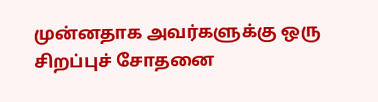முன்னதாக அவர்களுக்கு ஒரு சிறப்புச் சோதனை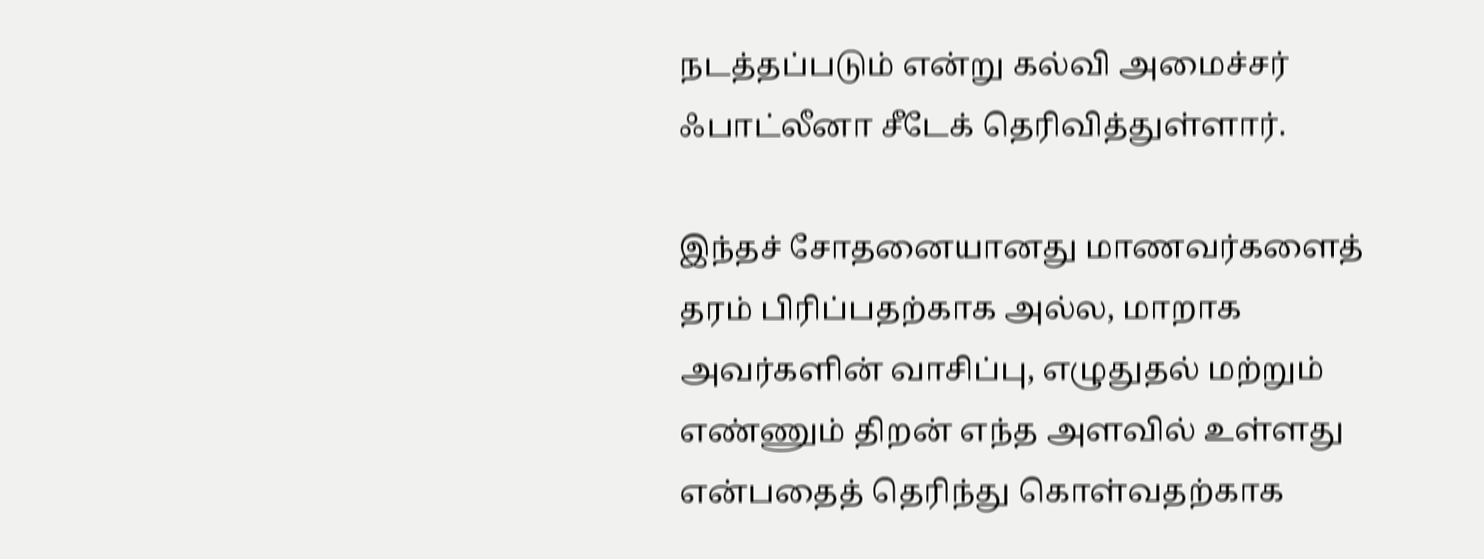நடத்தப்படும் என்று கல்வி அமைச்சர் ஃபாட்லீனா சீடேக் தெரிவித்துள்ளார்.

இந்தச் சோதனையானது மாணவர்களைத் தரம் பிரிப்பதற்காக அல்ல, மாறாக அவர்களின் வாசிப்பு, எழுதுதல் மற்றும் எண்ணும் திறன் எந்த அளவில் உள்ளது என்பதைத் தெரிந்து கொள்வதற்காக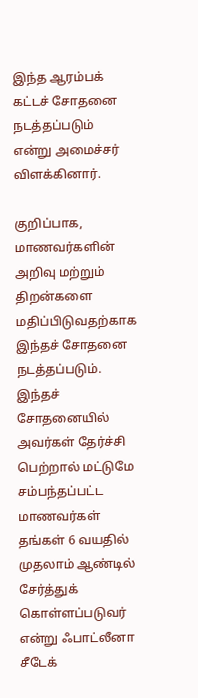இந்த ஆரம்பக் கட்டச் சோதனை நடத்தப்படும் என்று அமைச்சர் விளக்கினார்.

குறிப்பாக, மாணவர்களின் அறிவு மற்றும் திறன்களை மதிப்பிடுவதற்காக இந்தச் சோதனை நடத்தப்படும். இந்தச் சோதனையில் அவர்கள் தேர்ச்சி பெற்றால் மட்டுமே சம்பந்தப்பட்ட மாணவர்கள் தங்கள் 6 வயதில் முதலாம் ஆண்டில் சேர்த்துக் கொள்ளப்படுவர் என்று ஃபாட்லீனா சீடேக்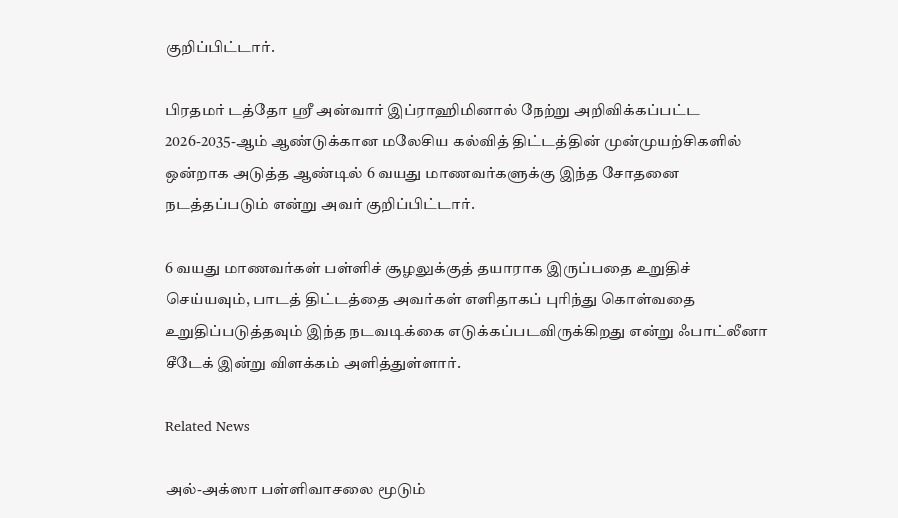குறிப்பிட்டார்.

பிரதமர் டத்தோ ஶ்ரீ அன்வார் இப்ராஹிமினால் நேற்று அறிவிக்கப்பட்ட 2026-2035-ஆம் ஆண்டுக்கான மலேசிய கல்வித் திட்டத்தின் முன்முயற்சிகளில் ஒன்றாக அடுத்த ஆண்டில் 6 வயது மாணவர்களுக்கு இந்த சோதனை நடத்தப்படும் என்று அவர் குறிப்பிட்டார்.

6 வயது மாணவர்கள் பள்ளிச் சூழலுக்குத் தயாராக இருப்பதை உறுதிச் செய்யவும், பாடத் திட்டத்தை அவர்கள் எளிதாகப் புரிந்து கொள்வதை உறுதிப்படுத்தவும் இந்த நடவடிக்கை எடுக்கப்படவிருக்கிறது என்று ஃபாட்லீனா சீடேக் இன்று விளக்கம் அளித்துள்ளார்.

Related News

அல்-அக்ஸா பள்ளிவாசலை மூடும்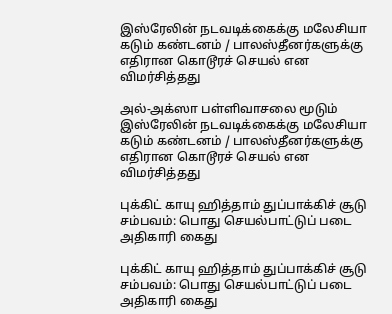இஸ்ரேலின் நடவடிக்கைக்கு மலேசியா கடும் கண்டனம் / பாலஸ்தீனர்களுக்கு எதிரான கொடூரச் செயல் என விமர்சித்தது

அல்-அக்ஸா பள்ளிவாசலை மூடும் இஸ்ரேலின் நடவடிக்கைக்கு மலேசியா கடும் கண்டனம் / பாலஸ்தீனர்களுக்கு எதிரான கொடூரச் செயல் என விமர்சித்தது

புக்கிட் காயு ஹித்தாம் துப்பாக்கிச் சூடு சம்பவம்: பொது செயல்பாட்டுப் படை அதிகாரி கைது

புக்கிட் காயு ஹித்தாம் துப்பாக்கிச் சூடு சம்பவம்: பொது செயல்பாட்டுப் படை அதிகாரி கைது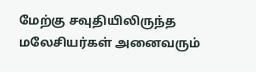மேற்கு சவுதியிலிருந்த மலேசியர்கள் அனைவரும்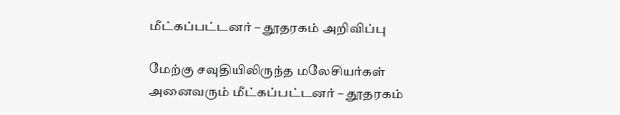மீட்கப்பட்டனர் – தூதரகம் அறிவிப்பு

மேற்கு சவுதியிலிருந்த மலேசியர்கள் அனைவரும் மீட்கப்பட்டனர் – தூதரகம்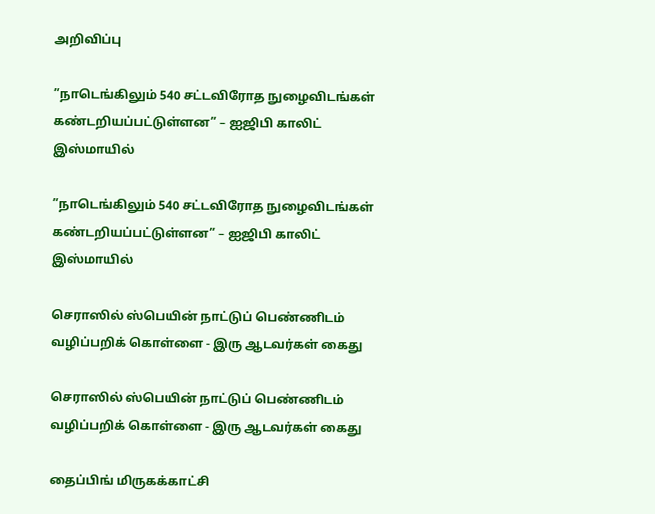அறிவிப்பு

”நாடெங்கிலும் 540 சட்டவிரோத நுழைவிடங்கள் கண்டறியப்பட்டுள்ளன” – ஐஜிபி காலிட் இஸ்மாயில்

”நாடெங்கிலும் 540 சட்டவிரோத நுழைவிடங்கள் கண்டறியப்பட்டுள்ளன” – ஐஜிபி காலிட் இஸ்மாயில்

செராஸில் ஸ்பெயின் நாட்டுப் பெண்ணிடம் வழிப்பறிக் கொள்ளை - இரு ஆடவர்கள் கைது

செராஸில் ஸ்பெயின் நாட்டுப் பெண்ணிடம் வழிப்பறிக் கொள்ளை - இரு ஆடவர்கள் கைது

தைப்பிங் மிருகக்காட்சி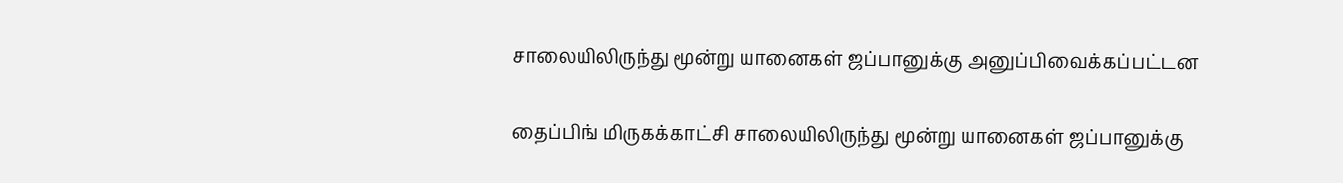சாலையிலிருந்து மூன்று யானைகள் ஜப்பானுக்கு அனுப்பிவைக்கப்பட்டன

தைப்பிங் மிருகக்காட்சி சாலையிலிருந்து மூன்று யானைகள் ஜப்பானுக்கு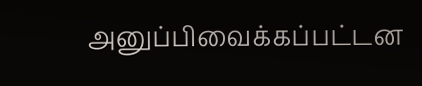அனுப்பிவைக்கப்பட்டன